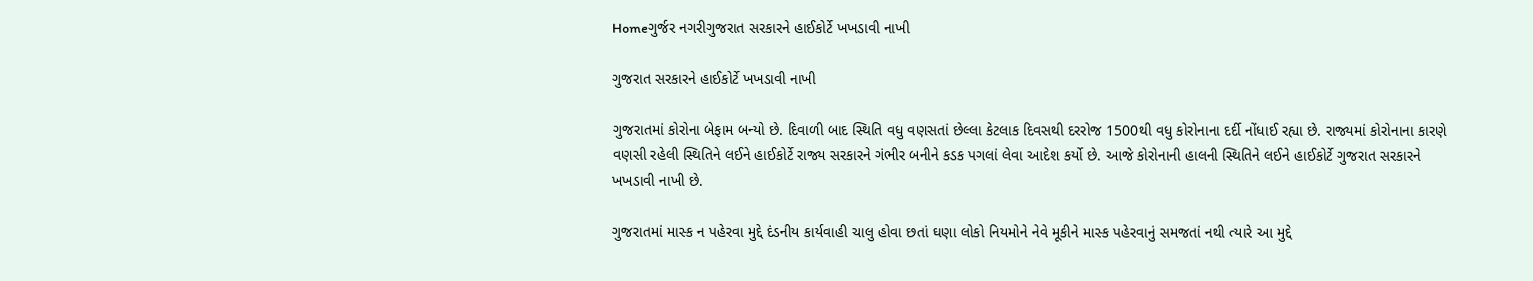Homeગુર્જર નગરીગુજરાત સરકારને હાઈકોર્ટે ખખડાવી નાખી

ગુજરાત સરકારને હાઈકોર્ટે ખખડાવી નાખી

ગુજરાતમાં કોરોના બેફામ બન્યો છે. દિવાળી બાદ સ્થિતિ વધુ વણસતાં છેલ્લા કેટલાક દિવસથી દરરોજ 1500થી વધુ કોરોનાના દર્દી નોંધાઈ રહ્યા છે. રાજ્યમાં કોરોનાના કારણે વણસી રહેલી સ્થિતિને લઈને હાઈકોર્ટે રાજ્ય સરકારને ગંભીર બનીને કડક પગલાં લેવા આદેશ કર્યો છે. આજે કોરોનાની હાલની સ્થિતિને લઈને હાઈકોર્ટે ગુજરાત સરકારને ખખડાવી નાખી છે.

ગુજરાતમાં માસ્ક ન પહેરવા મુદ્દે દંડનીય કાર્યવાહી ચાલુ હોવા છતાં ઘણા લોકો નિયમોને નેવે મૂકીને માસ્ક પહેરવાનું સમજતાં નથી ત્યારે આ મુદ્દે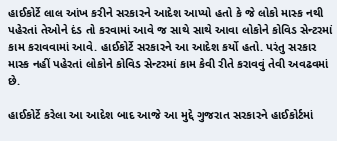હાઈકોર્ટે લાલ આંખ કરીને સરકારને આદેશ આપ્યો હતો કે જે લોકો માસ્ક નથી પહેરતાં તેઓને દંડ તો કરવામાં આવે જ સાથે સાથે આવા લોકોને કોવિડ સેન્ટરમાં કામ કરાવવામાં આવે. હાઈકોર્ટે સરકારને આ આદેશ કર્યો હતો. પરંતુ સરકાર માસ્ક નહીં પહેરતાં લોકોને કોવિડ સેન્ટરમાં કામ કેવી રીતે કરાવવું તેવી અવઢવમાં છે.

હાઈકોર્ટે કરેલા આ આદેશ બાદ આજે આ મુદ્દે ગુજરાત સરકારને હાઈકોર્ટમાં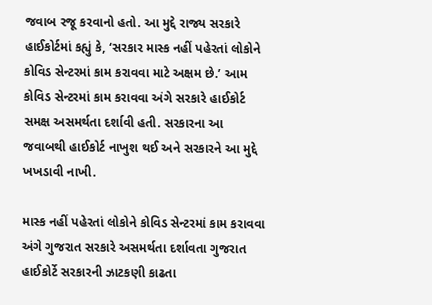જવાબ રજૂ કરવાનો હતો. આ મુદ્દે રાજ્ય સરકારે હાઈકોર્ટમાં કહ્યું કે, ‘સરકાર માસ્ક નહીં પહેરતાં લોકોને કોવિડ સેન્ટરમાં કામ કરાવવા માટે અક્ષમ છે.’ આમ કોવિડ સેન્ટરમાં કામ કરાવવા અંગે સરકારે હાઈકોર્ટ સમક્ષ અસમર્થતા દર્શાવી હતી. સરકારના આ જવાબથી હાઈકોર્ટ નાખુશ થઈ અને સરકારને આ મુદ્દે ખખડાવી નાખી.

માસ્ક નહીં પહેરતાં લોકોને કોવિડ સેન્ટરમાં કામ કરાવવા અંગે ગુજરાત સરકારે અસમર્થતા દર્શાવતા ગુજરાત હાઈકોર્ટે સરકારની ઝાટકણી કાઢતા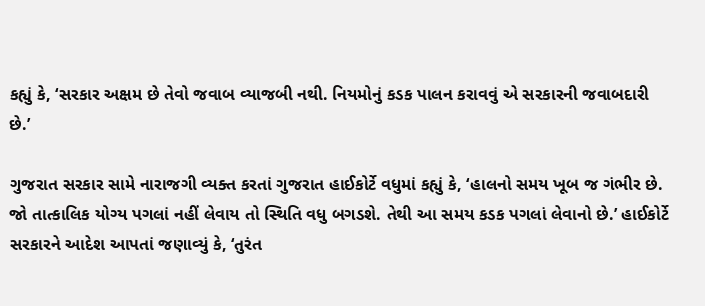કહ્યું કે, ‘સરકાર અક્ષમ છે તેવો જવાબ વ્યાજબી નથી. નિયમોનું કડક પાલન કરાવવું એ સરકારની જવાબદારી છે.’

ગુજરાત સરકાર સામે નારાજગી વ્યક્ત કરતાં ગુજરાત હાઈકોર્ટે વધુમાં કહ્યું કે, ‘હાલનો સમય ખૂબ જ ગંભીર છે. જો તાત્કાલિક યોગ્ય પગલાં નહીં લેવાય તો સ્થિતિ વધુ બગડશે. તેથી આ સમય કડક પગલાં લેવાનો છે.’ હાઈકોર્ટે સરકારને આદેશ આપતાં જણાવ્યું કે, ‘તુરંત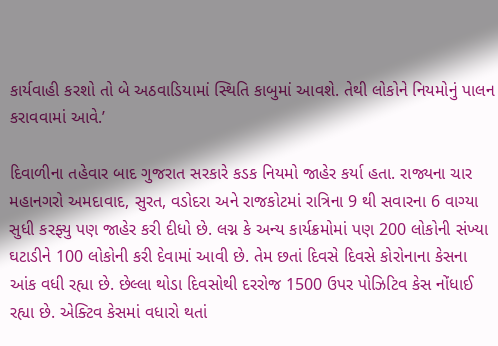કાર્યવાહી કરશો તો બે અઠવાડિયામાં સ્થિતિ કાબુમાં આવશે. તેથી લોકોને નિયમોનું પાલન કરાવવામાં આવે.’

દિવાળીના તહેવાર બાદ ગુજરાત સરકારે કડક નિયમો જાહેર કર્યા હતા. રાજ્યના ચાર મહાનગરો અમદાવાદ, સુરત, વડોદરા અને રાજકોટમાં રાત્રિના 9 થી સવારના 6 વાગ્યા સુધી કરફ્યુ પણ જાહેર કરી દીધો છે. લગ્ન કે અન્ય કાર્યક્રમોમાં પણ 200 લોકોની સંખ્યા ઘટાડીને 100 લોકોની કરી દેવામાં આવી છે. તેમ છતાં દિવસે દિવસે કોરોનાના કેસના આંક વધી રહ્યા છે. છેલ્લા થોડા દિવસોથી દરરોજ 1500 ઉપર પોઝિટિવ કેસ નોંધાઈ રહ્યા છે. એક્ટિવ કેસમાં વધારો થતાં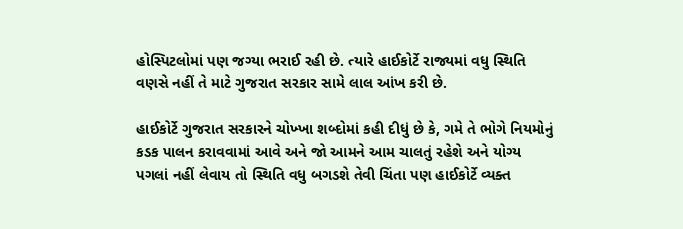હોસ્પિટલોમાં પણ જગ્યા ભરાઈ રહી છે. ત્યારે હાઈકોર્ટે રાજ્યમાં વધુ સ્થિતિ વણસે નહીં તે માટે ગુજરાત સરકાર સામે લાલ આંખ કરી છે.

હાઈકોર્ટે ગુજરાત સરકારને ચોખ્ખા શબ્દોમાં કહી દીધું છે કે, ગમે તે ભોગે નિયમોનું કડક પાલન કરાવવામાં આવે અને જો આમને આમ ચાલતું રહેશે અને યોગ્ય પગલાં નહીં લેવાય તો સ્થિતિ વધુ બગડશે તેવી ચિંતા પણ હાઈકોર્ટે વ્યક્ત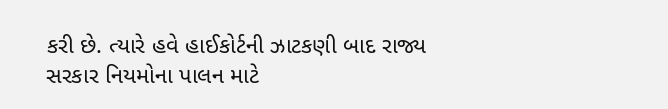કરી છે. ત્યારે હવે હાઈકોર્ટની ઝાટકણી બાદ રાજ્ય સરકાર નિયમોના પાલન માટે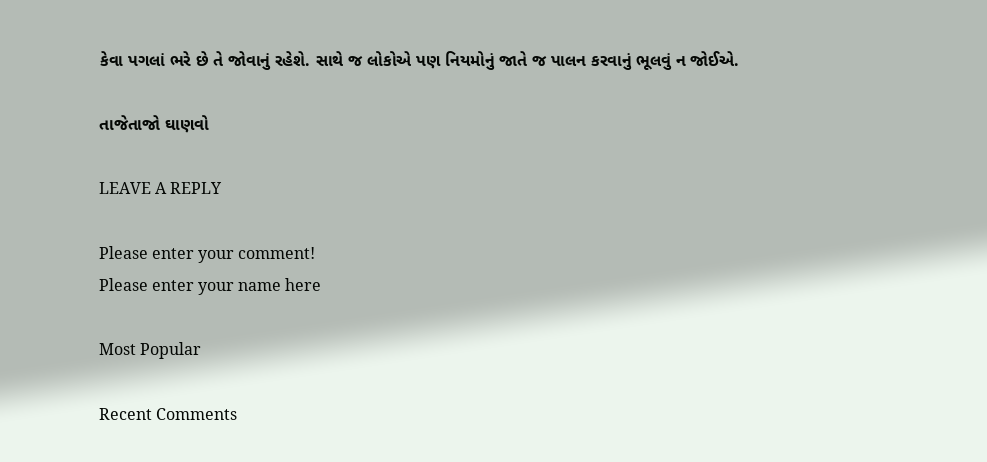કેવા પગલાં ભરે છે તે જોવાનું રહેશે. સાથે જ લોકોએ પણ નિયમોનું જાતે જ પાલન કરવાનું ભૂલવું ન જોઈએ.

તાજેતાજો ઘાણવો

LEAVE A REPLY

Please enter your comment!
Please enter your name here

Most Popular

Recent Comments